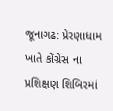જૂનાગઢ: પ્રેરણાધામ ખાતે કોંગ્રેસ ના પ્રશિક્ષણ શિબિરમાં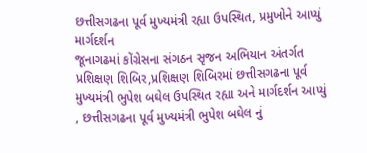છત્તીસગઢના પૂર્વ મુખ્યમંત્રી રહ્યા ઉપસ્થિત, પ્રમુખોને આપ્યું માર્ગદર્શન
જૂનાગઢમાં કોંગ્રેસના સંગઠન સૃજન અભિયાન અંતર્ગત પ્રશિક્ષણ શિબિર,પ્રશિક્ષણ શિબિરમાં છત્તીસગઢના પૂર્વ મુખ્યમંત્રી ભુપેશ બઘેલ ઉપસ્થિત રહ્યા અને માર્ગદર્શન આપ્યું , છત્તીસગઢના પૂર્વ મુખ્યમંત્રી ભુપેશ બઘેલ નું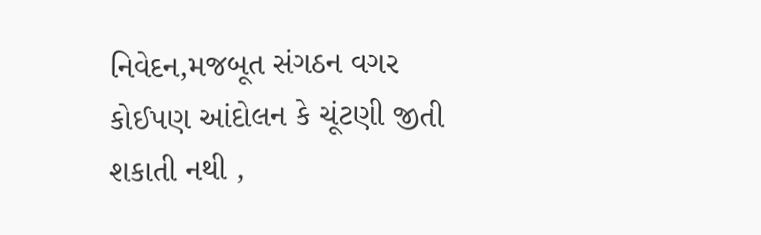નિવેદન,મજબૂત સંગઠન વગર કોઈપણ આંદોલન કે ચૂંટણી જીતી શકાતી નથી ,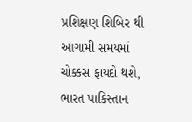પ્રશિક્ષણ શિબિર થી આગામી સમયમાં ચોક્કસ ફાયદો થશે, ભારત પાકિસ્તાન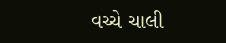વચ્ચે ચાલી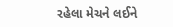રહેલા મેચને લઈને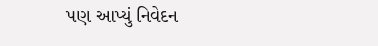પણ આપ્યું નિવેદન